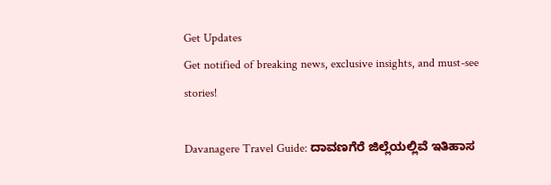Get Updates
Get notified of breaking news, exclusive insights, and must-see stories!

Davanagere Travel Guide: ದಾವಣಗೆರೆ ಜಿಲ್ಲೆಯಲ್ಲಿವೆ ಇತಿಹಾಸ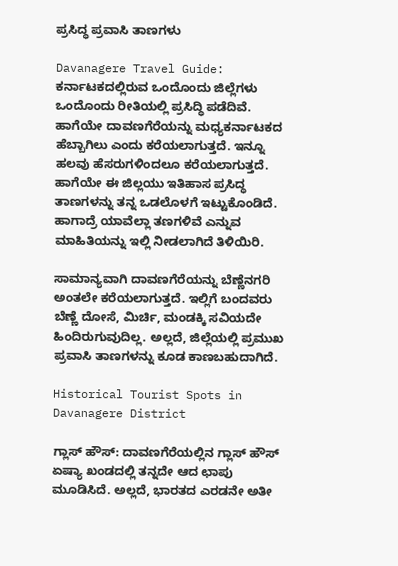ಪ್ರಸಿದ್ಧ ಪ್ರವಾಸಿ ತಾಣಗಳು

Davanagere Travel Guide: ಕರ್ನಾಟಕದಲ್ಲಿರುವ ಒಂದೊಂದು ಜಿಲ್ಲೆಗಳು ಒಂದೊಂದು ರೀತಿಯಲ್ಲಿ ಪ್ರಸಿದ್ಧಿ ಪಡೆದಿವೆ. ಹಾಗೆಯೇ ದಾವಣಗೆರೆಯನ್ನು ಮಧ್ಯಕರ್ನಾಟಕದ ಹೆಬ್ಬಾಗಿಲು ಎಂದು ಕರೆಯಲಾಗುತ್ತದೆ. ಇನ್ನೂ ಹಲವು ಹೆಸರುಗಳಿಂದಲೂ ಕರೆಯಲಾಗುತ್ತದೆ. ಹಾಗೆಯೇ ಈ ಜಿಲ್ಲಯು ಇತಿಹಾಸ ಪ್ರಸಿದ್ಧ ತಾಣಗಳನ್ನು ತನ್ನ ಒಡಲೊಳಗೆ ಇಟ್ಟುಕೊಂಡಿದೆ. ಹಾಗಾದ್ರೆ ಯಾವೆಲ್ಲಾ ತಣಗಳಿವೆ ಎನ್ನುವ ಮಾಹಿತಿಯನ್ನು ಇಲ್ಲಿ ನೀಡಲಾಗಿದೆ ತಿಳಿಯಿರಿ.

ಸಾಮಾನ್ಯವಾಗಿ ದಾವಣಗೆರೆಯನ್ನು ಬೆಣ್ಣೆನಗರಿ ಅಂತಲೇ ಕರೆಯಲಾಗುತ್ತದೆ. ಇಲ್ಲಿಗೆ ಬಂದವರು ಬೆಣ್ಣೆ ದೋಸೆ, ಮಿರ್ಚಿ, ಮಂಡಕ್ಕಿ ಸವಿಯದೇ ಹಿಂದಿರುಗುವುದಿಲ್ಲ. ಅಲ್ಲದೆ, ಜಿಲ್ಲೆಯಲ್ಲಿ ಪ್ರಮುಖ ಪ್ರವಾಸಿ ತಾಣಗಳನ್ನು ಕೂಡ ಕಾಣಬಹುದಾಗಿದೆ.

Historical Tourist Spots in Davanagere District

ಗ್ಲಾಸ್‌ ಹೌಸ್‌: ದಾವಣಗೆರೆಯಲ್ಲಿನ ಗ್ಲಾಸ್ ಹೌಸ್ ಏಷ್ಯಾ ಖಂಡದಲ್ಲಿ ತನ್ನದೇ ಆದ ಛಾಪು ಮೂಡಿಸಿದೆ. ಅಲ್ಲದೆ, ಭಾರತದ ಎರಡನೇ ಅತೀ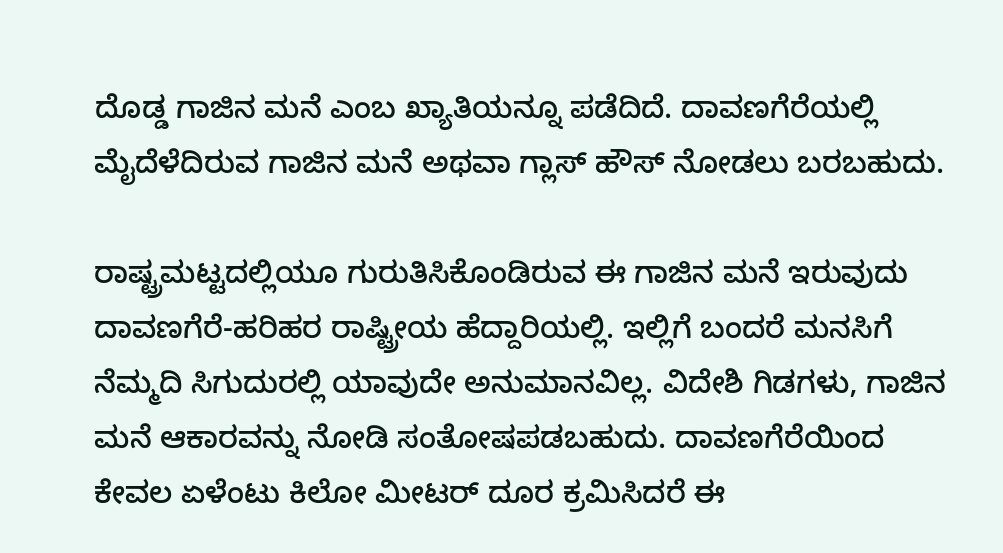ದೊಡ್ಡ ಗಾಜಿನ ಮನೆ ಎಂಬ ಖ್ಯಾತಿಯನ್ನೂ ಪಡೆದಿದೆ. ದಾವಣಗೆರೆಯಲ್ಲಿ ಮೈದೆಳೆದಿರುವ ಗಾಜಿನ ಮನೆ ಅಥವಾ ಗ್ಲಾಸ್ ಹೌಸ್ ನೋಡಲು ಬರಬಹುದು.

ರಾಷ್ಟ್ರಮಟ್ಟದಲ್ಲಿಯೂ ಗುರುತಿಸಿಕೊಂಡಿರುವ ಈ ಗಾಜಿನ ಮನೆ ಇರುವುದು ದಾವಣಗೆರೆ-ಹರಿಹರ ರಾಷ್ಟ್ರೀಯ ಹೆದ್ದಾರಿಯಲ್ಲಿ. ಇಲ್ಲಿಗೆ ಬಂದರೆ ಮನಸಿಗೆ ನೆಮ್ಮದಿ ಸಿಗುದುರಲ್ಲಿ ಯಾವುದೇ ಅನುಮಾನವಿಲ್ಲ. ವಿದೇಶಿ ಗಿಡಗಳು, ಗಾಜಿನ ಮನೆ ಆಕಾರವನ್ನು ನೋಡಿ ಸಂತೋಷಪಡಬಹುದು. ದಾವಣಗೆರೆಯಿಂದ ಕೇವಲ ಏಳೆಂಟು ಕಿಲೋ ಮೀಟರ್ ದೂರ ಕ್ರಮಿಸಿದರೆ ಈ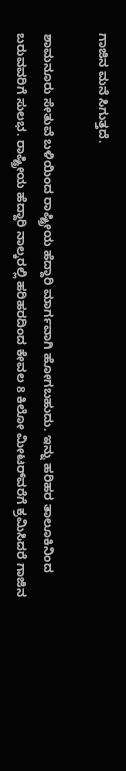ಗಾಜಿನ ಮನೆ ಸಿಗುತ್ತದೆ.

ಶಾಮನೂರು ಸೇತುವೆ ಬಳಿಯಿಂದ ರಾಷ್ಟ್ರೀಯ ಹೆದ್ದಾರಿ ಮಾರ್ಗವಾಗಿ ಹೋಗಬಹುದು. ಇನ್ನು ಹರಿಹರ ತಾಲೂಕಿನಿಂದ ಬರುವವರಿಗೆ ಸುಲಭ. ರಾಷ್ಟ್ರೀಯ ಹೆದ್ದಾರಿ ನಾಲ್ಕರಲ್ಲಿ ಹರಿಹರದಿಂದ ಕೇವಲ 8 ಕಿಲೋ ಮೀಟರ್‌ವರೆಗೆ ಕ್ರಮಿಸಿದರೆ ಗಾಜಿನ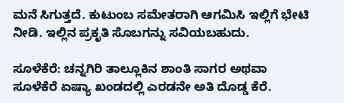ಮನೆ ಸಿಗುತ್ತದೆ. ಕುಟುಂಬ ಸಮೇತರಾಗಿ ಆಗಮಿಸಿ ಇಲ್ಲಿಗೆ ಭೇಟಿ ನೀಡಿ. ಇಲ್ಲಿನ ಪ್ರಕೃತಿ ಸೊಬಗನ್ನು ಸವಿಯಬಹುದು.

ಸೂಳೆಕೆರೆ: ಚನ್ನಗಿರಿ ತಾಲ್ಲೂಕಿನ ಶಾಂತಿ ಸಾಗರ ಅಥವಾ ಸೂಳೆಕೆರೆ ಏಷ್ಯಾ ಖಂಡದಲ್ಲಿ ಎರಡನೇ ಅತಿ ದೊಡ್ಡ ಕೆರೆ.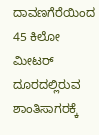ದಾವಣಗೆರೆಯಿಂದ 45 ಕಿಲೋ ಮೀಟರ್ ದೂರದಲ್ಲಿರುವ ಶಾಂತಿಸಾಗರಕ್ಕೆ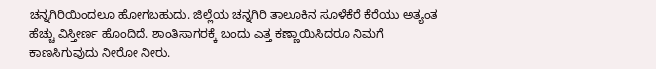ಚನ್ನಗಿರಿಯಿಂದಲೂ ಹೋಗಬಹುದು. ಜಿಲ್ಲೆಯ ಚನ್ನಗಿರಿ ತಾಲೂಕಿನ ಸೂಳೆಕೆರೆ ಕೆರೆಯು ಅತ್ಯಂತ ಹೆಚ್ಚು ವಿಸ್ತೀರ್ಣ ಹೊಂದಿದೆ. ಶಾಂತಿಸಾಗರಕ್ಕೆ ಬಂದು ಎತ್ತ ಕಣ್ಣಾಯಿಸಿದರೂ ನಿಮಗೆ ಕಾಣಸಿಗುವುದು ನೀರೋ ನೀರು.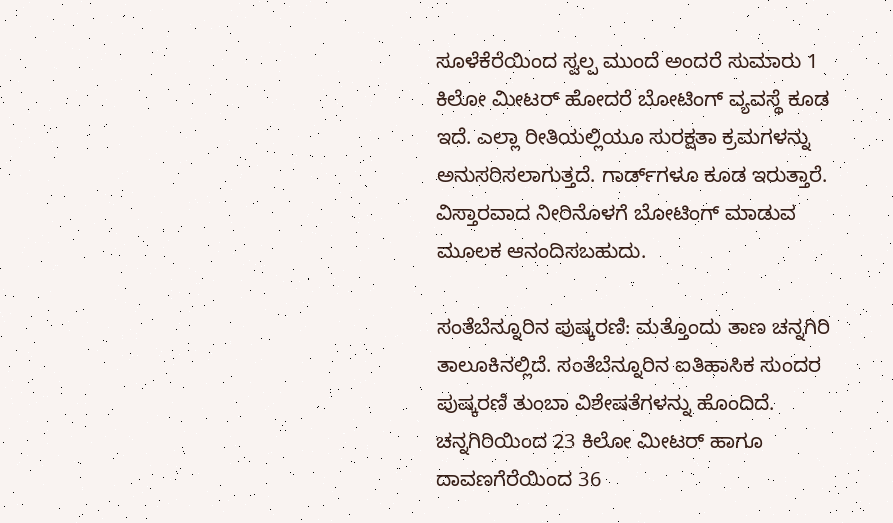ಸೂಳೆಕೆರೆಯಿಂದ ಸ್ವಲ್ಪ ಮುಂದೆ ಅಂದರೆ ಸುಮಾರು 1 ಕಿಲೋ ಮೀಟರ್ ಹೋದರೆ ಬೋಟಿಂಗ್ ವ್ಯವಸ್ಥೆ ಕೂಡ ಇದೆ. ಎಲ್ಲಾ ರೀತಿಯಲ್ಲಿಯೂ ಸುರಕ್ಷತಾ ಕ್ರಮಗಳನ್ನು ಅನುಸರಿಸಲಾಗುತ್ತದೆ. ಗಾರ್ಡ್‌ಗಳೂ ಕೂಡ ಇರುತ್ತಾರೆ. ವಿಸ್ತಾರವಾದ ನೀರಿನೊಳಗೆ ಬೋಟಿಂಗ್ ಮಾಡುವ ಮೂಲಕ ಆನಂದಿಸಬಹುದು.

ಸಂತೆಬೆನ್ನೂರಿನ ಪುಷ್ಕರಣಿ: ಮತ್ತೊಂದು ತಾಣ ಚನ್ನಗಿರಿ ತಾಲೂಕಿನಲ್ಲಿದೆ. ಸಂತೆಬೆನ್ನೂರಿನ ಐತಿಹಾಸಿಕ ಸುಂದರ ಪುಷ್ಕರಣಿ ತುಂಬಾ ವಿಶೇಷತೆಗಳನ್ನು ಹೊಂದಿದೆ. ಚನ್ನಗಿರಿಯಿಂದ 23 ಕಿಲೋ ಮೀಟರ್ ಹಾಗೂ ದಾವಣಗೆರೆಯಿಂದ 36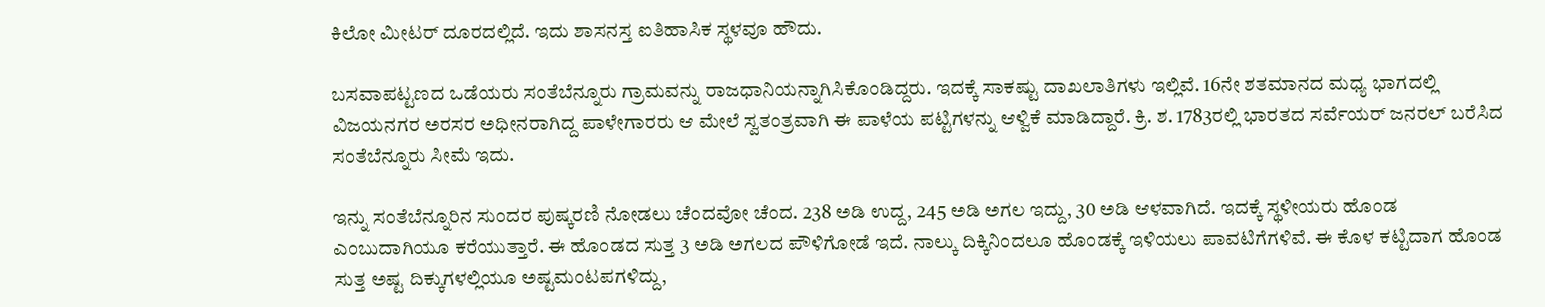ಕಿಲೋ ಮೀಟರ್ ದೂರದಲ್ಲಿದೆ. ಇದು ಶಾಸನಸ್ತ ಐತಿಹಾಸಿಕ ಸ್ಥಳವೂ ಹೌದು.

ಬಸವಾಪಟ್ಟಣದ ಒಡೆಯರು ಸಂತೆಬೆನ್ನೂರು ಗ್ರಾಮವನ್ನು ರಾಜಧಾನಿಯನ್ನಾಗಿಸಿಕೊಂಡಿದ್ದರು. ಇದಕ್ಕೆ ಸಾಕಷ್ಟು ದಾಖಲಾತಿಗಳು ಇಲ್ಲಿವೆ. 16ನೇ ಶತಮಾನದ ಮಧ್ಯ ಭಾಗದಲ್ಲಿ ವಿಜಯನಗರ ಅರಸರ ಅಧೀನರಾಗಿದ್ದ ಪಾಳೇಗಾರರು ಆ ಮೇಲೆ ಸ್ವತಂತ್ರವಾಗಿ ಈ ಪಾಳೆಯ ಪಟ್ಟಿಗಳನ್ನು ಆಳ್ವಿಕೆ ಮಾಡಿದ್ದಾರೆ. ಕ್ರಿ. ಶ. 1783ರಲ್ಲಿ ಭಾರತದ ಸರ್ವೆಯರ್ ಜನರಲ್ ಬರೆಸಿದ ಸಂತೆಬೆನ್ನೂರು ಸೀಮೆ ಇದು.

ಇನ್ನು ಸಂತೆಬೆನ್ನೂರಿನ ಸುಂದರ ಪುಷ್ಕರಣಿ ನೋಡಲು ಚೆಂದವೋ ಚೆಂದ. 238 ಅಡಿ ಉದ್ದ, 245 ಅಡಿ ಅಗಲ ಇದ್ದು, 30 ಅಡಿ ಆಳವಾಗಿದೆ. ಇದಕ್ಕೆ ಸ್ಥಳೀಯರು ಹೊಂಡ ಎಂಬುದಾಗಿಯೂ ಕರೆಯುತ್ತಾರೆ. ಈ ಹೊಂಡದ ಸುತ್ತ 3 ಅಡಿ ಅಗಲದ ಪೌಳಿಗೋಡೆ ಇದೆ. ನಾಲ್ಕು ದಿಕ್ಕಿನಿಂದಲೂ ಹೊಂಡಕ್ಕೆ ಇಳಿಯಲು ಪಾವಟಿಗೆಗಳಿವೆ. ಈ ಕೊಳ ಕಟ್ಟಿದಾಗ ಹೊಂಡ ಸುತ್ತ ಅಷ್ಟ ದಿಕ್ಕುಗಳಲ್ಲಿಯೂ ಅಷ್ಟಮಂಟಪಗಳಿದ್ದು,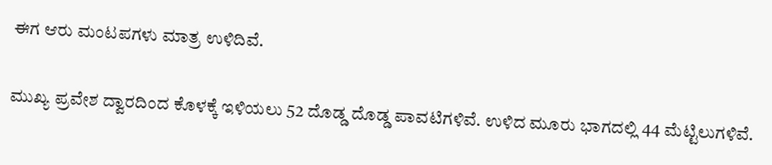ಈಗ ಆರು ಮಂಟಪಗಳು ಮಾತ್ರ ಉಳಿದಿವೆ.

ಮುಖ್ಯ ಪ್ರವೇಶ ದ್ವಾರದಿಂದ ಕೊಳಕ್ಕೆ ಇಳಿಯಲು 52 ದೊಡ್ಡ ದೊಡ್ಡ ಪಾವಟಿಗಳಿವೆ. ಉಳಿದ ಮೂರು ಭಾಗದಲ್ಲಿ 44 ಮೆಟ್ಟಿಲುಗಳಿವೆ.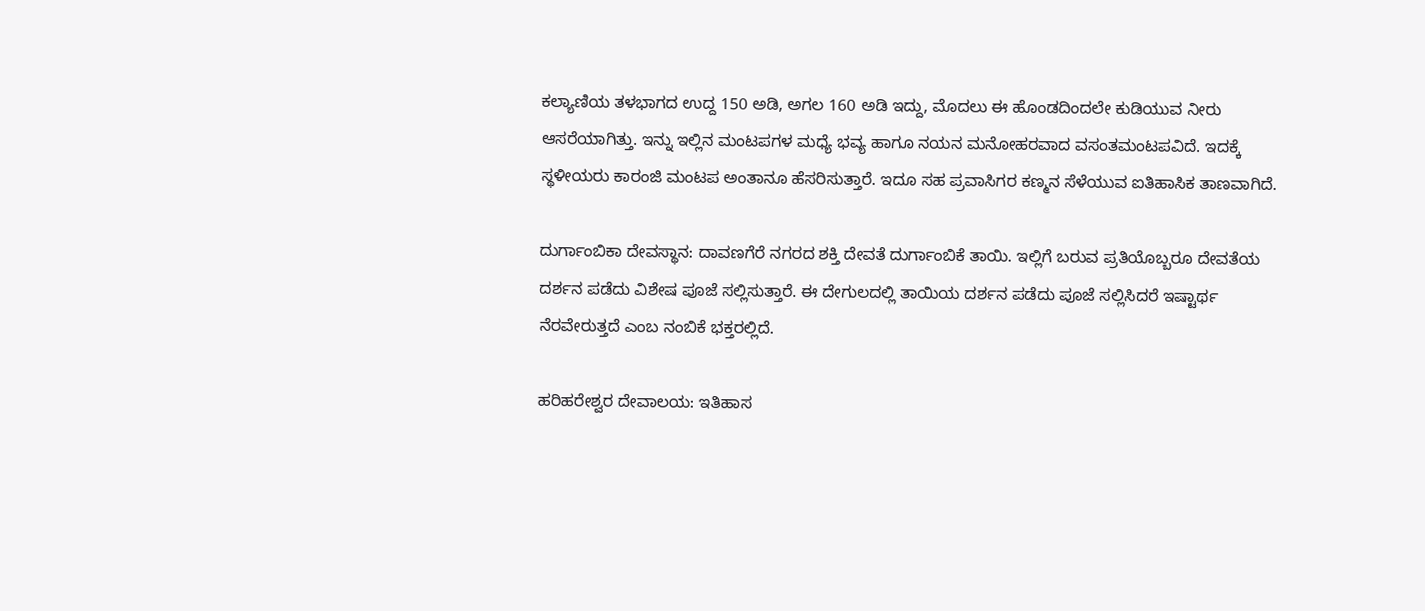ಕಲ್ಯಾಣಿಯ ತಳಭಾಗದ ಉದ್ದ 150 ಅಡಿ, ಅಗಲ 160 ಅಡಿ ಇದ್ದು, ಮೊದಲು ಈ ಹೊಂಡದಿಂದಲೇ ಕುಡಿಯುವ ನೀರು ಆಸರೆಯಾಗಿತ್ತು. ಇನ್ನು ಇಲ್ಲಿನ ಮಂಟಪಗಳ ಮಧ್ಯೆ ಭವ್ಯ ಹಾಗೂ ನಯನ ಮನೋಹರವಾದ ವಸಂತಮಂಟಪವಿದೆ. ಇದಕ್ಕೆ ಸ್ಥಳೀಯರು ಕಾರಂಜಿ ಮಂಟಪ ಅಂತಾನೂ ಹೆಸರಿಸುತ್ತಾರೆ. ಇದೂ ಸಹ ಪ್ರವಾಸಿಗರ ಕಣ್ಮನ ಸೆಳೆಯುವ ಐತಿಹಾಸಿಕ ತಾಣವಾಗಿದೆ.

ದುರ್ಗಾಂಬಿಕಾ ದೇವಸ್ಥಾನ: ದಾವಣಗೆರೆ ನಗರದ ಶಕ್ತಿ ದೇವತೆ ದುರ್ಗಾಂಬಿಕೆ ತಾಯಿ. ಇಲ್ಲಿಗೆ ಬರುವ ಪ್ರತಿಯೊಬ್ಬರೂ ದೇವತೆಯ ದರ್ಶನ ಪಡೆದು ವಿಶೇಷ ಪೂಜೆ ಸಲ್ಲಿಸುತ್ತಾರೆ. ಈ ದೇಗುಲದಲ್ಲಿ ತಾಯಿಯ ದರ್ಶನ ಪಡೆದು ಪೂಜೆ ಸಲ್ಲಿಸಿದರೆ ಇಷ್ಟಾರ್ಥ ನೆರವೇರುತ್ತದೆ ಎಂಬ ನಂಬಿಕೆ ಭಕ್ತರಲ್ಲಿದೆ.

ಹರಿಹರೇಶ್ವರ ದೇವಾಲಯ: ಇತಿಹಾಸ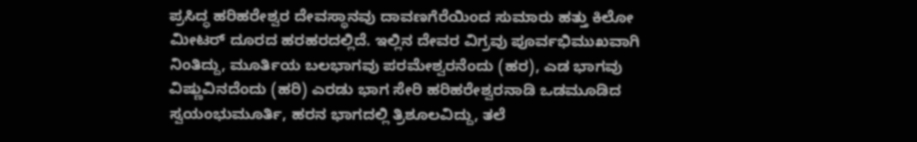ಪ್ರಸಿದ್ಧ ಹರಿಹರೇಶ್ವರ ದೇವಸ್ಥಾನವು ದಾವಣಗೆರೆಯಿಂದ ಸುಮಾರು ಹತ್ತು ಕಿಲೋ ಮೀಟರ್ ದೂರದ ಹರಹರದಲ್ಲಿದೆ. ಇಲ್ಲಿನ ದೇವರ ವಿಗ್ರವು ಪೂರ್ವಭಿಮುಖವಾಗಿ ನಿಂತಿದ್ದು, ಮೂರ್ತಿಯ ಬಲಭಾಗವು ಪರಮೇಶ್ವರನೆಂದು (ಹರ), ಎಡ ಭಾಗವು ವಿಷ್ಣುವಿನದೆಂದು (ಹರಿ) ಎರಡು ಭಾಗ ಸೇರಿ ಹರಿಹರೇಶ್ವರನಾಡಿ ಒಡಮೂಡಿದ ಸ್ವಯಂಭುಮೂರ್ತಿ, ಹರನ ಭಾಗದಲ್ಲಿ ತ್ರಿಶೂಲವಿದ್ದು, ತಲೆ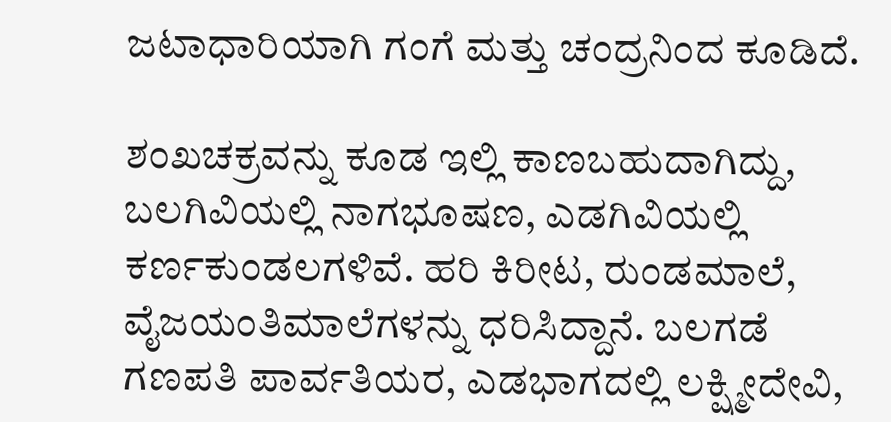ಜಟಾಧಾರಿಯಾಗಿ ಗಂಗೆ ಮತ್ತು ಚಂದ್ರನಿಂದ ಕೂಡಿದೆ.

ಶಂಖಚಕ್ರವನ್ನು ಕೂಡ ಇಲ್ಲಿ ಕಾಣಬಹುದಾಗಿದ್ದು, ಬಲಗಿವಿಯಲ್ಲಿ ನಾಗಭೂಷಣ, ಎಡಗಿವಿಯಲ್ಲಿ ಕರ್ಣಕುಂಡಲಗಳಿವೆ. ಹರಿ ಕಿರೀಟ, ರುಂಡಮಾಲೆ, ವೈಜಯಂತಿಮಾಲೆಗಳನ್ನು ಧರಿಸಿದ್ದಾನೆ. ಬಲಗಡೆ ಗಣಪತಿ ಪಾರ್ವತಿಯರ, ಎಡಭಾಗದಲ್ಲಿ ಲಕ್ಷ್ಮೀದೇವಿ,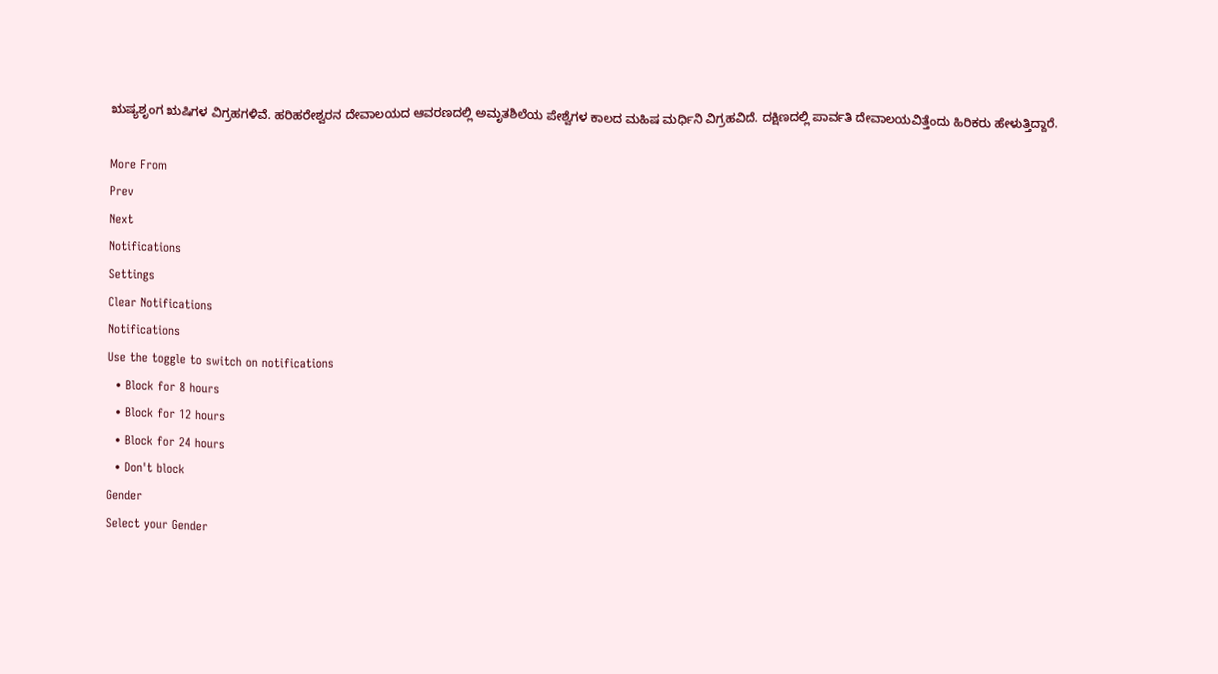ಋಷ್ಯಶೃಂಗ ಋಷಿಗಳ ವಿಗ್ರಹಗಳಿವೆ. ಹರಿಹರೇಶ್ವರನ ದೇವಾಲಯದ ಆವರಣದಲ್ಲಿ ಅಮೃತಶಿಲೆಯ ಪೇಶ್ವೆಗಳ ಕಾಲದ ಮಹಿಷ ಮರ್ಧಿನಿ ವಿಗ್ರಹವಿದೆ. ದಕ್ಷಿಣದಲ್ಲಿ ಪಾರ್ವತಿ ದೇವಾಲಯವಿತ್ತೆಂದು ಹಿರಿಕರು ಹೇಳುತ್ತಿದ್ದಾರೆ.

More From
Prev
Next
Notifications
Settings
Clear Notifications
Notifications
Use the toggle to switch on notifications
  • Block for 8 hours
  • Block for 12 hours
  • Block for 24 hours
  • Don't block
Gender
Select your Gender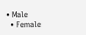• Male
  • Female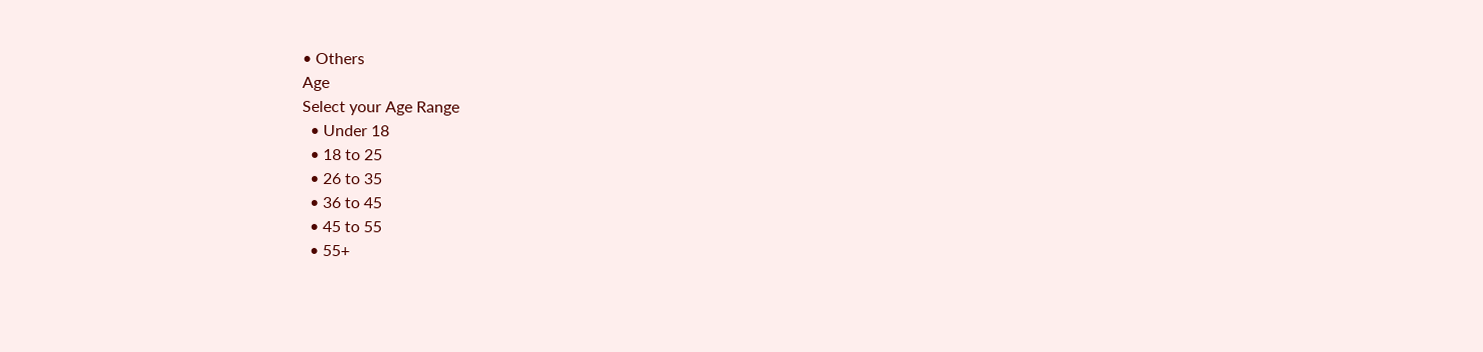• Others
Age
Select your Age Range
  • Under 18
  • 18 to 25
  • 26 to 35
  • 36 to 45
  • 45 to 55
  • 55+